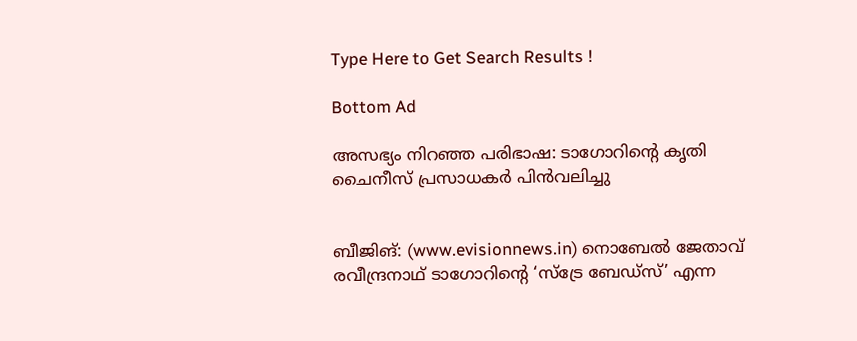Type Here to Get Search Results !

Bottom Ad

അസഭ്യം നിറഞ്ഞ പരിഭാഷ: ടാഗോറിന്റെ കൃതി ചൈനീസ് പ്രസാധകര്‍ പിന്‍വലിച്ചു


ബീജിങ്: (www.evisionnews.in) നൊബേല്‍ ജേതാവ് രവീന്ദ്രനാഥ് ടാഗോറിന്റെ ‘സ്‌ട്രേ ബേഡ്‌സ്’ എന്ന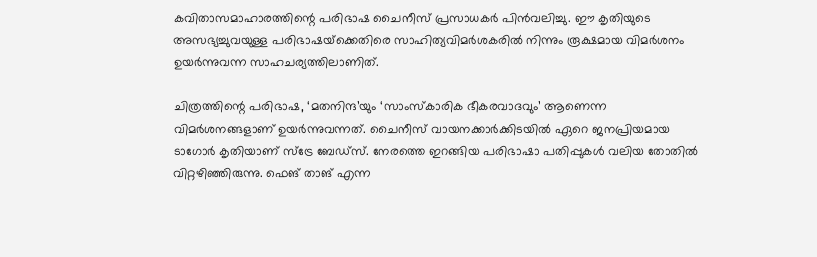കവിതാസമാഹാരത്തിന്റെ പരിഭാഷ ചൈനീസ് പ്രസാധകര്‍ പിന്‍വലിച്ചു. ഈ കൃതിയുടെ അസഭ്യച്ചുവയുള്ള പരിഭാഷയ്‌ക്കെതിരെ സാഹിത്യവിമര്‍ശകരില്‍ നിന്നും രൂക്ഷമായ വിമര്‍ശനം ഉയര്‍ന്നുവന്ന സാഹചര്യത്തിലാണിത്.

ചിത്രത്തിന്റെ പരിഭാഷ, ‘മതനിന്ദ’യും ‘സാംസ്‌കാരിക ഭീകരവാദവും’ ആണെന്ന വിമര്‍ശനങ്ങളാണ് ഉയര്‍ന്നുവന്നത്. ചൈനീസ് വായനക്കാര്‍ക്കിടയില്‍ ഏറെ ജനപ്രിയമായ ടാഗോര്‍ കൃതിയാണ് സ്‌ട്രേ ബേഡ്‌സ്. നേരത്തെ ഇറങ്ങിയ പരിഭാഷാ പതിപ്പുകള്‍ വലിയ തോതില്‍ വിറ്റഴിഞ്ഞിരുന്നു. ഫെങ് താങ് എന്ന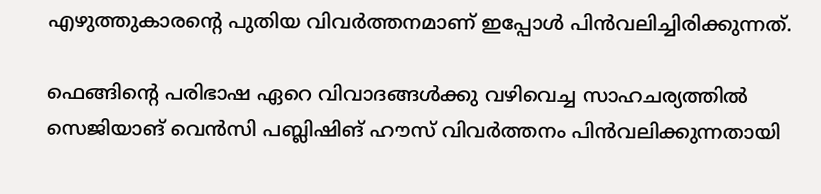എഴുത്തുകാരന്റെ പുതിയ വിവര്‍ത്തനമാണ് ഇപ്പോള്‍ പിന്‍വലിച്ചിരിക്കുന്നത്.

ഫെങ്ങിന്റെ പരിഭാഷ ഏറെ വിവാദങ്ങള്‍ക്കു വഴിവെച്ച സാഹചര്യത്തില്‍ സെജിയാങ് വെന്‍സി പബ്ലിഷിങ് ഹൗസ് വിവര്‍ത്തനം പിന്‍വലിക്കുന്നതായി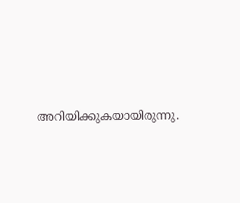അറിയിക്കുകയായിരുന്നു.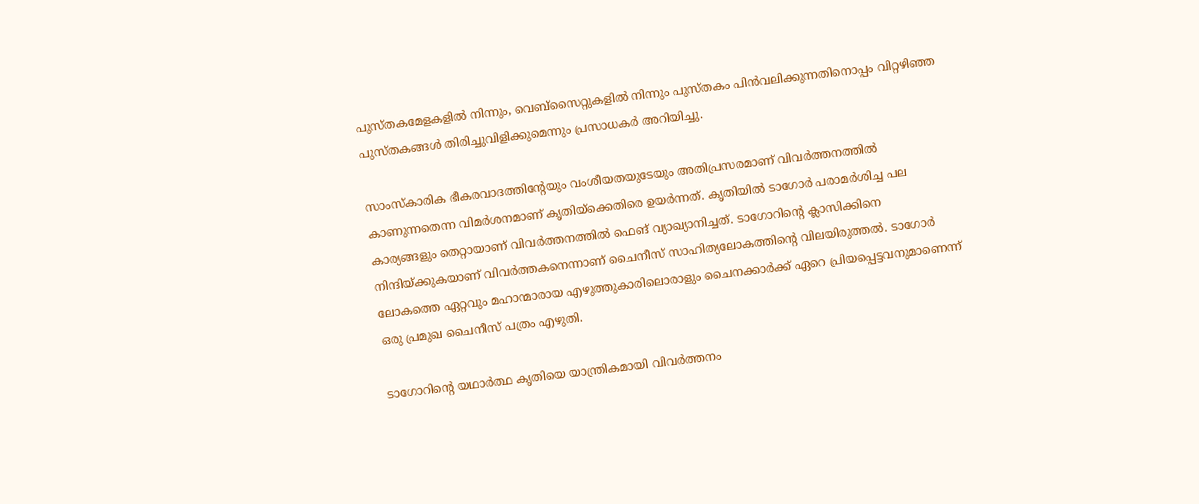പുസ്തകമേളകളില്‍ നിന്നും, വെബ്‌സൈറ്റുകളില്‍ നിന്നും പുസ്തകം പിന്‍വലിക്കുന്നതിനൊപ്പം വിറ്റഴിഞ്ഞ പുസ്തകങ്ങള്‍ തിരിച്ചുവിളിക്കുമെന്നും പ്രസാധകര്‍ അറിയിച്ചു.

സാംസ്‌കാരിക ഭീകരവാദത്തിന്റേയും വംശീയതയുടേയും അതിപ്രസരമാണ് വിവര്‍ത്തനത്തില്‍ കാണുന്നതെന്ന വിമര്‍ശനമാണ് കൃതിയ്‌ക്കെതിരെ ഉയര്‍ന്നത്. കൃതിയില്‍ ടാഗോര്‍ പരാമര്‍ശിച്ച പല കാര്യങ്ങളും തെറ്റായാണ് വിവര്‍ത്തനത്തില്‍ ഫെങ് വ്യാഖ്യാനിച്ചത്. ടാഗോറിന്റെ ക്ലാസിക്കിനെ നിന്ദിയ്ക്കുകയാണ് വിവര്‍ത്തകനെന്നാണ് ചൈനീസ് സാഹിത്യലോകത്തിന്റെ വിലയിരുത്തല്‍. ടാഗോര്‍ ലോകത്തെ ഏറ്റവും മഹാന്മാരായ എഴുത്തുകാരിലൊരാളും ചൈനക്കാര്‍ക്ക് ഏറെ പ്രിയപ്പെട്ടവനുമാണെന്ന് ഒരു പ്രമുഖ ചൈനീസ് പത്രം എഴുതി.

ടാഗോറിന്റെ യഥാര്‍ത്ഥ കൃതിയെ യാന്ത്രികമായി വിവര്‍ത്തനം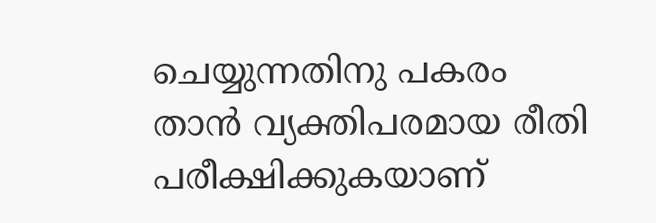ചെയ്യുന്നതിനു പകരം താന്‍ വ്യക്തിപരമായ രീതി പരീക്ഷിക്കുകയാണ്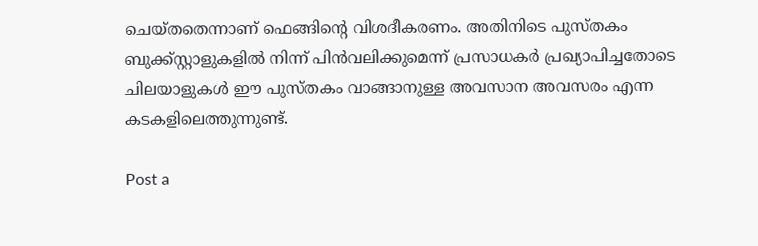ചെയ്തതെന്നാണ് ഫെങ്ങിന്റെ വിശദീകരണം. അതിനിടെ പുസ്തകം ബുക്ക്സ്റ്റാളുകളില്‍ നിന്ന് പിന്‍വലിക്കുമെന്ന് പ്രസാധകര്‍ പ്രഖ്യാപിച്ചതോടെ ചിലയാളുകള്‍ ഈ പുസ്തകം വാങ്ങാനുള്ള അവസാന അവസരം എന്ന കടകളിലെത്തുന്നുണ്ട്.

Post a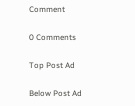Comment

0 Comments

Top Post Ad

Below Post Ad